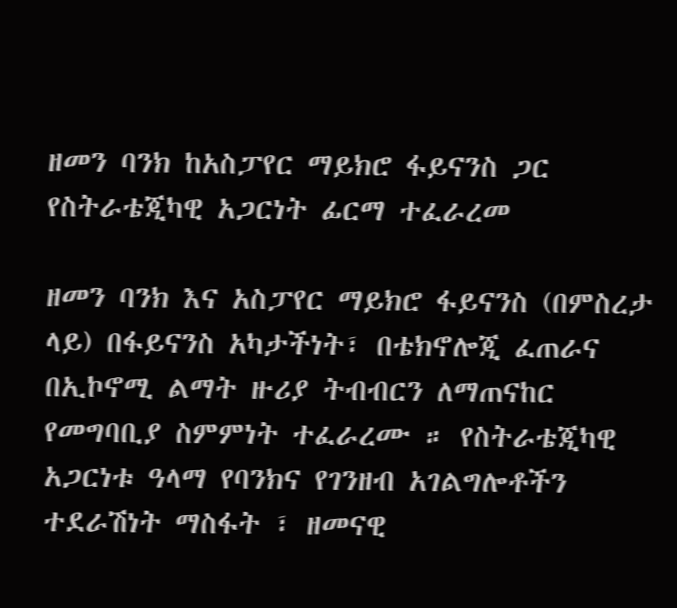ዘመን ባንክ ከአስፓየር ማይክሮ ፋይናንስ ጋር የስትራቴጂካዊ አጋርነት ፊርማ ተፈራረመ

ዘመን ባንክ እና አስፓየር ማይክሮ ፋይናንስ (በምስረታ ላይ) በፋይናንስ አካታችነት፣ በቴክኖሎጂ ፈጠራና በኢኮኖሚ ልማት ዙሪያ ትብብርን ለማጠናከር የመግባቢያ ስምምነት ተፈራረሙ ። የስትራቴጂካዊ አጋርነቱ ዓላማ የባንክና የገንዘብ አገልግሎቶችን ተደራሽነት ማስፋት ፣ ዘመናዊ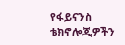የፋይናንስ ቴክኖሎጂዎችን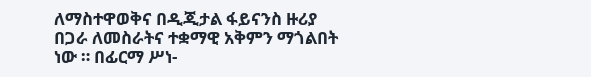ለማስተዋወቅና በዲጂታል ፋይናንስ ዙሪያ በጋራ ለመስራትና ተቋማዊ አቅምን ማጎልበት ነው ። በፊርማ ሥነ-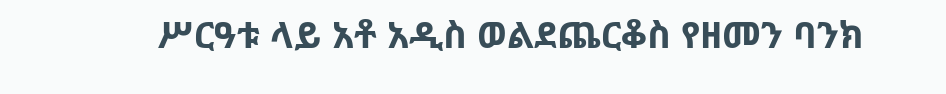ሥርዓቱ ላይ አቶ አዲስ ወልደጨርቆስ የዘመን ባንክ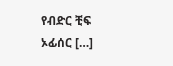የብድር ቺፍ ኦፊሰር […]